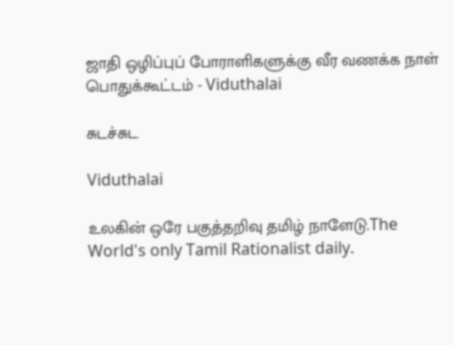ஜாதி ஒழிப்புப் போராளிகளுக்கு வீர வணக்க நாள் பொதுக்கூட்டம் - Viduthalai

சுடச்சுட

Viduthalai

உலகின் ஒரே பகுத்தறிவு தமிழ் நாளேடு.The World's only Tamil Rationalist daily.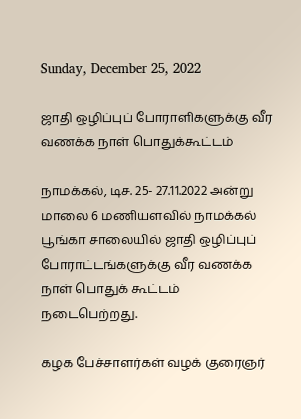Sunday, December 25, 2022

ஜாதி ஒழிப்புப் போராளிகளுக்கு வீர வணக்க நாள் பொதுக்கூட்டம்

நாமக்கல், டிச. 25- 27.11.2022 அன்று மாலை 6 மணியளவில் நாமக்கல் பூங்கா சாலையில் ஜாதி ஒழிப்புப் போராட்டங்களுக்கு வீர வணக்க நாள் பொதுக் கூட்டம் நடைபெற்றது.

கழக பேச்சாளர்கள் வழக் குரைஞர்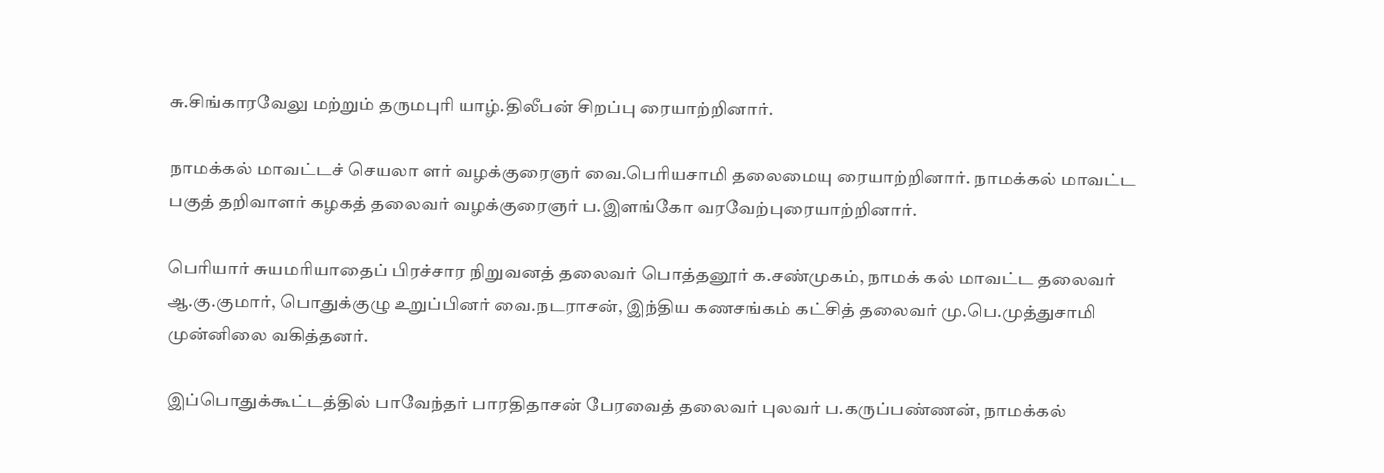சு.சிங்காரவேலு மற்றும் தருமபுரி யாழ்.திலீபன் சிறப்பு ரையாற்றினார்.

நாமக்கல் மாவட்டச் செயலா ளர் வழக்குரைஞர் வை.பெரியசாமி தலைமையு ரையாற்றினார். நாமக்கல் மாவட்ட பகுத் தறிவாளர் கழகத் தலைவர் வழக்குரைஞர் ப.இளங்கோ வரவேற்புரையாற்றினார்.

பெரியார் சுயமரியாதைப் பிரச்சார நிறுவனத் தலைவர் பொத்தனூர் க.சண்முகம், நாமக் கல் மாவட்ட தலைவர் ஆ.கு.குமார், பொதுக்குழு உறுப்பினர் வை.நடராசன், இந்திய கணசங்கம் கட்சித் தலைவர் மு.பெ.முத்துசாமி முன்னிலை வகித்தனர்.

இப்பொதுக்கூட்டத்தில் பாவேந்தர் பாரதிதாசன் பேரவைத் தலைவர் புலவர் ப.கருப்பண்ணன், நாமக்கல்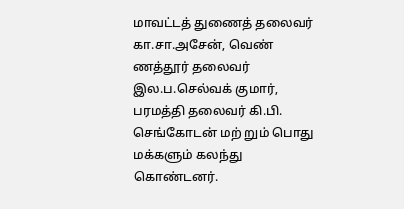மாவட்டத் துணைத் தலைவர் கா.சா.அசேன், வெண் ணத்தூர் தலைவர் இல.ப.செல்வக் குமார், பரமத்தி தலைவர் கி.பி. செங்கோடன் மற் றும் பொது மக்களும் கலந்து கொண்டனர்.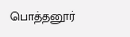பொத்தனூர்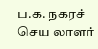ப.க. நகரச் செய லாளர்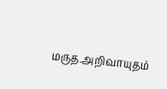மருத.அறிவாயுதம்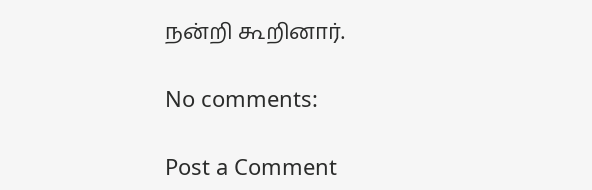நன்றி கூறினார்.

No comments:

Post a Comment